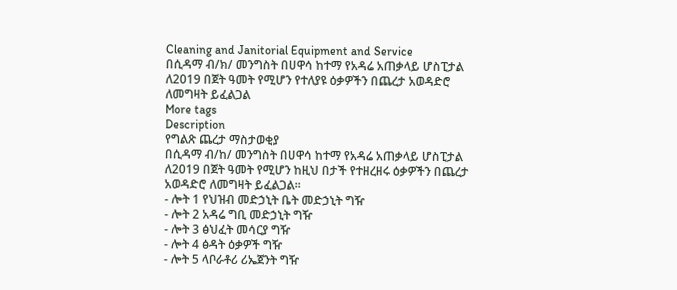Cleaning and Janitorial Equipment and Service
በሲዳማ ብ/ክ/ መንግስት በሀዋሳ ከተማ የአዳሬ አጠቃላይ ሆስፒታል ለ2019 በጀት ዓመት የሚሆን የተለያዩ ዕቃዎችን በጨረታ አወዳድሮ ለመግዛት ይፈልጋል
More tags
Description
የግልጽ ጨረታ ማስታወቂያ
በሲዳማ ብ/ከ/ መንግስት በሀዋሳ ከተማ የአዳሬ አጠቃላይ ሆስፒታል ለ2019 በጀት ዓመት የሚሆን ከዚህ በታች የተዘረዘሩ ዕቃዎችን በጨረታ አወዳድሮ ለመግዛት ይፈልጋል፡፡
- ሎት 1 የህዝብ መድኃኒት ቤት መድኃኒት ግዥ
- ሎት 2 አዳሬ ግቢ መድኃኒት ግዥ
- ሎት 3 ፅህፈት መሳርያ ግዥ
- ሎት 4 ፅዳት ዕቃዎች ግዥ
- ሎት 5 ላቦራቶሪ ሪኤጀንት ግዥ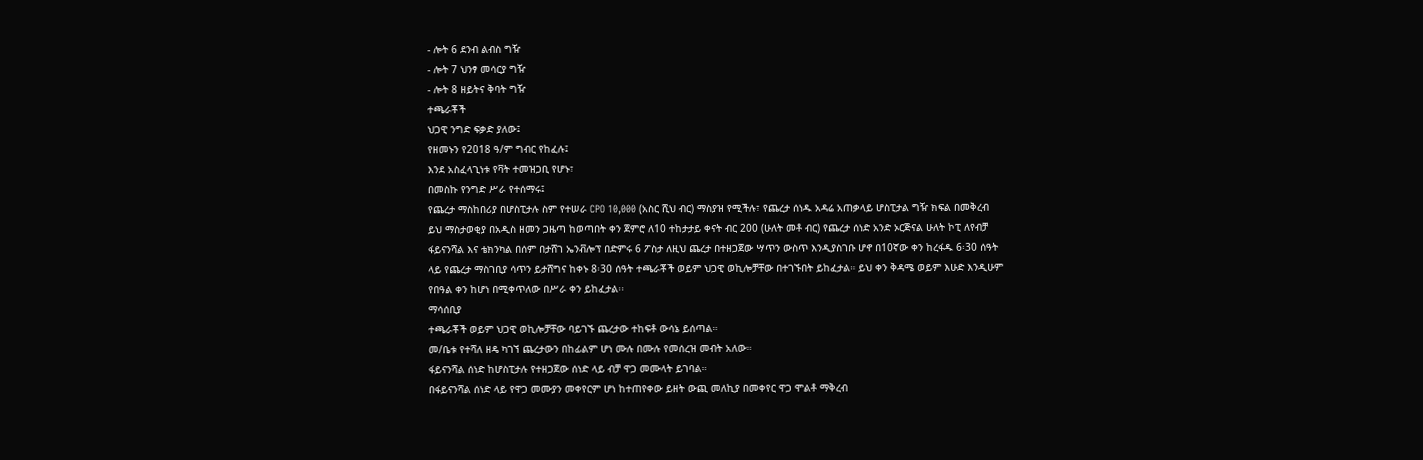- ሎት 6 ደንብ ልብስ ግዥ
- ሎት 7 ህንፃ መሳርያ ግዥ
- ሎት 8 ዘይትና ቅባት ግዥ
ተጫራቾች
ህጋዊ ንግድ ፍቃድ ያለው፤
የዘመኑን የ2018 ዓ/ም ግብር የከፈሉ፤
እንደ አስፈላጊነቱ የቫት ተመዝጋቢ የሆኑ፣
በመስኩ የንግድ ሥራ የተሰማሩ፤
የጨረታ ማስከበሪያ በሆስፒታሉ ስም የተሠራ CPO 10,000 (አስር ሺህ ብር) ማስያዝ የሚችሉ፣ የጨረታ ሰነዱ አዳሬ አጠቃላይ ሆስፒታል ግዥ ክፍል በመቅረብ ይህ ማስታወቂያ በአዲስ ዘመን ጋዜጣ ከወጣበት ቀን ጀምሮ ለ10 ተከታታይ ቀናት ብር 200 (ሁለት መቶ ብር) የጨረታ ሰነድ አንድ ኦርጅናል ሁለት ኮፒ ለየብቻ ፋይናንሻል እና ቴክንካል በሰም በታሸገ ኤንቭሎፕ በድምሩ 6 ፖስታ ለዚህ ጨረታ በተዘጋጀው ሣጥን ውስጥ እንዲያስገቡ ሆኖ በ10ኛው ቀን ከረፋዱ 6፡30 ሰዓት ላይ የጨረታ ማስገቢያ ሳጥን ይታሸግና ከቀኑ 8፡30 ሰዓት ተጫራቾች ወይም ህጋዊ ወኪሎቻቸው በተገኙበት ይከፈታል። ይህ ቀን ቅዳሜ ወይም እሁድ እንዲሁም የበዓል ቀን ከሆነ በሚቀጥለው በሥራ ቀን ይከፈታል፡፡
ማሳሰቢያ
ተጫራቾች ወይም ህጋዊ ወኪሎቻቸው ባይገኙ ጨረታው ተከፍቶ ውሳኔ ይሰጣል።
መ/ቤቱ የተሻለ ዘዴ ካገኘ ጨረታውን በከፊልም ሆነ ሙሉ በሙሉ የመሰረዝ መብት አለው።
ፋይናንሻል ሰነድ ከሆስፒታሉ የተዘጋጀው ሰነድ ላይ ብቻ ዋጋ መሙላት ይገባል።
በፋይናንሻል ሰነድ ላይ የዋጋ መሙያን መቀየርም ሆነ ከተጠየቀው ይዘት ውጪ መለኪያ በመቀየር ዋጋ ሞልቶ ማቅረብ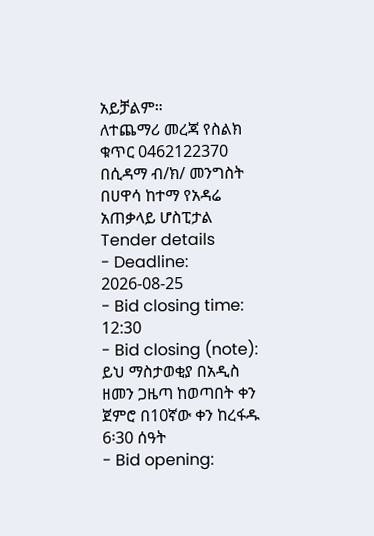አይቻልም።
ለተጨማሪ መረጃ የስልክ ቁጥር 0462122370
በሲዳማ ብ/ክ/ መንግስት በሀዋሳ ከተማ የአዳሬ አጠቃላይ ሆስፒታል
Tender details
- Deadline: 2026-08-25
- Bid closing time: 12:30
- Bid closing (note): ይህ ማስታወቂያ በአዲስ ዘመን ጋዜጣ ከወጣበት ቀን ጀምሮ በ10ኛው ቀን ከረፋዱ 6፡30 ሰዓት
- Bid opening: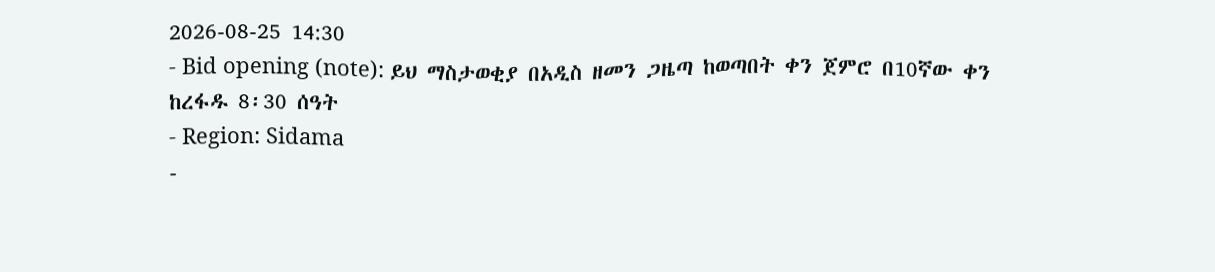2026-08-25 14:30
- Bid opening (note): ይህ ማስታወቂያ በአዲስ ዘመን ጋዜጣ ከወጣበት ቀን ጀምሮ በ10ኛው ቀን ከረፋዱ 8፡30 ሰዓት
- Region: Sidama
-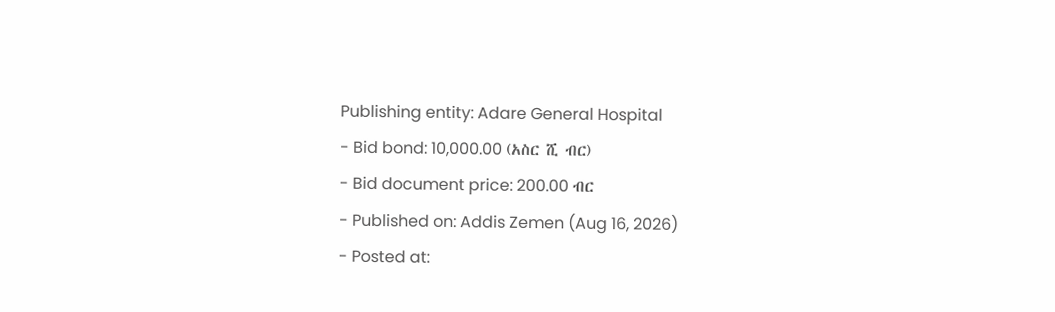Publishing entity: Adare General Hospital
- Bid bond: 10,000.00 (አስር ሺ ብር)
- Bid document price: 200.00 ብር
- Published on: Addis Zemen (Aug 16, 2026)
- Posted at: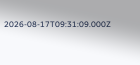2026-08-17T09:31:09.000Z